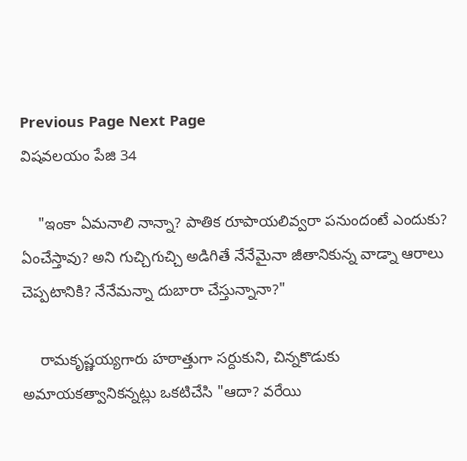Previous Page Next Page
విషవలయం పేజి 34

    "ఇంకా ఏమనాలి నాన్నా? పాతిక రూపాయలివ్వరా పనుందంటే ఎందుకు? ఏంచేస్తావు? అని గుచ్చిగుచ్చి అడిగితే నేనేమైనా జీతానికున్న వాడ్నా ఆరాలు చెప్పటానికి? నేనేమన్నా దుబారా చేస్తున్నానా?"

    రామకృష్ణయ్యగారు హఠాత్తుగా సర్దుకుని, చిన్నకొడుకు అమాయకత్వానికన్నట్లు ఒకటిచేసి "ఆదా? వరేయి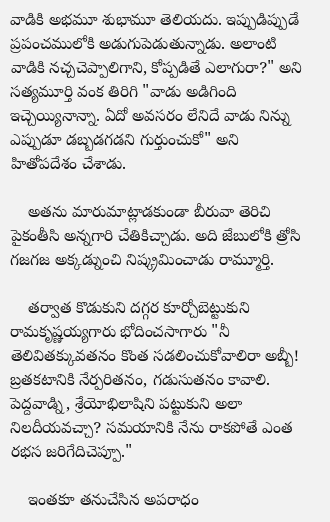వాడికి అభమూ శుభామూ తెలియదు. ఇప్పుడిప్పుడే ప్రపంచములోకి అడుగుపెడుతున్నాడు. అలాంటి వాడికి నచ్చచెప్పాలిగాని, కోప్పడితే ఎలాగురా?" అని సత్యమూర్తి వంక తిరిగి "వాడు అడిగింది ఇచ్చెయ్యినాన్నా. ఏదో అవసరం లేనిదే వాడు నిన్ను ఎప్పుడూ డబ్బడగడని గుర్తుంచుకో" అని హితోపదేశం చేశాడు.

    అతను మారుమాట్లాడకుండా బీరువా తెరిచి పైకంతీసి అన్నగారి చేతికిచ్చాడు. అది జేబులోకి త్రోసి గజగజ అక్కడ్నుంచి నిష్క్రమించాడు రామ్మూర్తి.

    తర్వాత కొడుకుని దగ్గర కూర్చోబెట్టుకుని రామకృష్ణయ్యగారు భోదించసాగారు "నీ తెలివితక్కువతనం కొంత సడలించుకోవాలిరా అబ్బీ! బ్రతకటానికి నేర్పరితనం, గడుసుతనం కావాలి. పెద్దవాడ్ని, శ్రేయోభిలాషిని పట్టుకుని అలా నిలదీయవచ్చా? సమయానికి నేను రాకపోతే ఎంత రభస జరిగేదిచెప్పూ."

    ఇంతకూ తనుచేసిన అపరాధం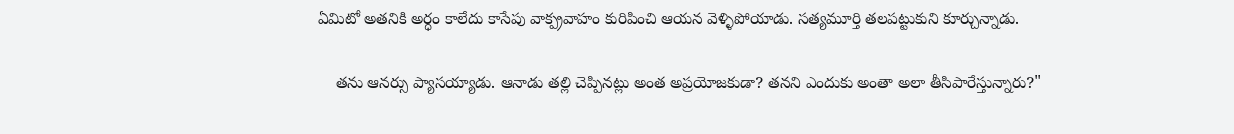ఏమిటో అతనికి అర్ధం కాలేదు కాసేపు వాక్ప్రవాహం కురిపించి ఆయన వెళ్ళిపోయాడు. సత్యమూర్తి తలపట్టుకుని కూర్చున్నాడు.

    తను ఆనర్సు ప్యాసయ్యాడు. ఆనాడు తల్లి చెప్పినట్లు అంత అప్రయోజకుడా? తనని ఎందుకు అంతా అలా తీసిపారేస్తున్నారు?"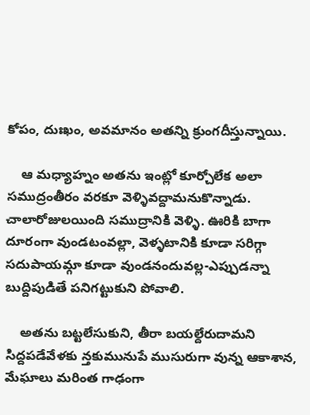కోపం, దుఃఖం, అవమానం అతన్ని క్రుంగదీస్తున్నాయి.

    ఆ మధ్యాహ్నం అతను ఇంట్లో కూర్చోలేక అలా సముద్రంతీరం వరకూ వెళ్ళివద్దామనుకొన్నాడు. చాలారోజులయింది సముద్రానికి వెళ్ళి. ఊరికి బాగా దూరంగా వుండటంవల్లా, వెళ్ళటానికి కూడా సరిగ్గా సదుపాయమ్గా కూడా వుండనందువల్ల-ఎప్పుడన్నా బుద్దిపుడితే పనిగట్టుకుని పోవాలి.

    అతను బట్టలేసుకుని, తీరా బయల్దేరుదామని సిద్దపడేవేళకు న్తకుమునుపే ముసురుగా వున్న ఆకాశాన, మేఘాలు మరింత గాఢంగా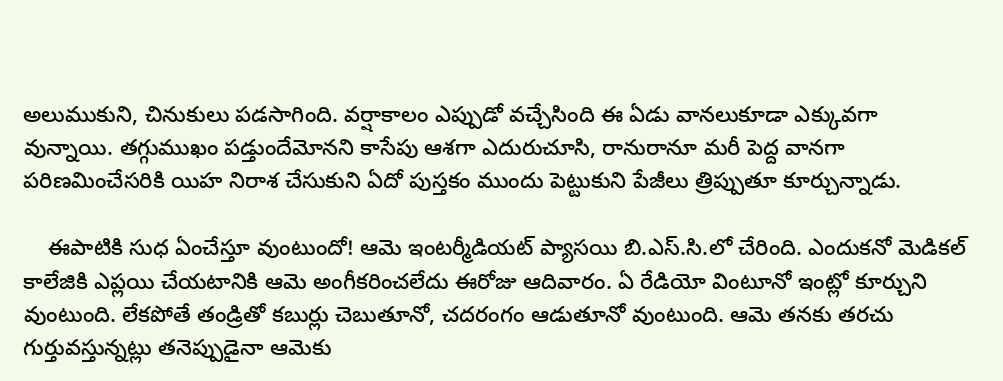అలుముకుని, చినుకులు పడసాగింది. వర్షాకాలం ఎప్పుడో వచ్చేసింది ఈ ఏడు వానలుకూడా ఎక్కువగా వున్నాయి. తగ్గుముఖం పడ్తుందేమోనని కాసేపు ఆశగా ఎదురుచూసి, రానురానూ మరీ పెద్ద వానగా పరిణమించేసరికి యిహ నిరాశ చేసుకుని ఏదో పుస్తకం ముందు పెట్టుకుని పేజీలు త్రిప్పుతూ కూర్చున్నాడు.

    ఈపాటికి సుధ ఏంచేస్తూ వుంటుందో! ఆమె ఇంటర్మీడియట్ ప్యాసయి బి.ఎస్.సి.లో చేరింది. ఎందుకనో మెడికల్ కాలేజికి ఎప్లయి చేయటానికి ఆమె అంగీకరించలేదు ఈరోజు ఆదివారం. ఏ రేడియో వింటూనో ఇంట్లో కూర్చుని వుంటుంది. లేకపోతే తండ్రితో కబుర్లు చెబుతూనో, చదరంగం ఆడుతూనో వుంటుంది. ఆమె తనకు తరచు గుర్తువస్తున్నట్లు తనెప్పుడైనా ఆమెకు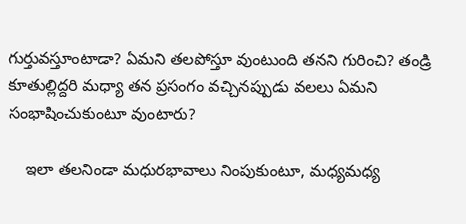గుర్తువస్తూంటాడా? ఏమని తలపోస్తూ వుంటుంది తనని గురించి? తండ్రి కూతుల్లిద్దరి మధ్యా తన ప్రసంగం వచ్చినప్పుడు వలలు ఏమని సంభాషించుకుంటూ వుంటారు?

    ఇలా తలనిండా మధురభావాలు నింపుకుంటూ, మధ్యమధ్య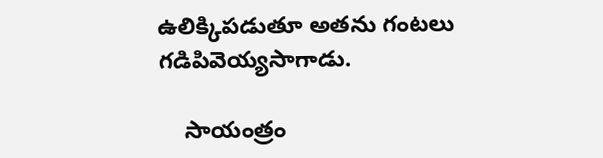ఉలిక్కిపడుతూ అతను గంటలు గడిపివెయ్యసాగాడు.

    సాయంత్రం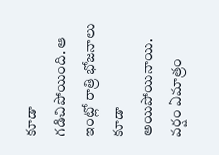కూడా గడిచిపోయింది. ఆ ఇంట్లో రాత్రి భోజనాలు కూడా అయిపోయినాయి. వర్షం ఏమాత్రం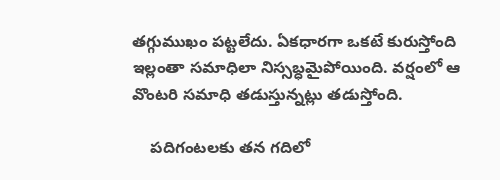తగ్గుముఖం పట్టలేదు. ఏకధారగా ఒకటే కురుస్తోంది ఇల్లంతా సమాధిలా నిస్సబ్ధమైపోయింది. వర్షంలో ఆ వొంటరి సమాధి తడుస్తున్నట్లు తడుస్తోంది.

    పదిగంటలకు తన గదిలో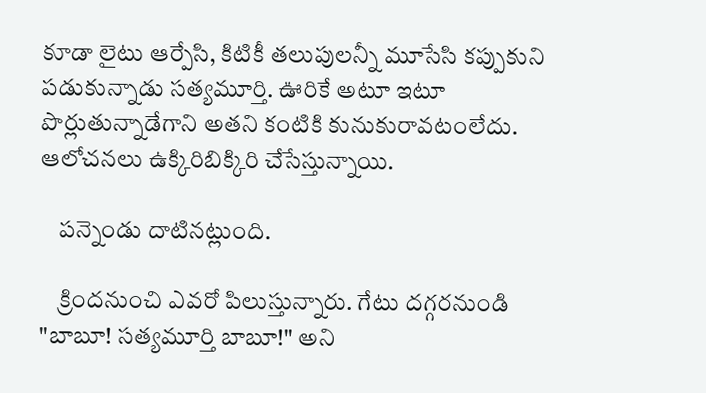కూడా లైటు ఆర్పేసి, కిటికీ తలుపులన్నీ మూసేసి కప్పుకుని పడుకున్నాడు సత్యమూర్తి. ఊరికే అటూ ఇటూ పొర్లుతున్నాడేగాని అతని కంటికి కునుకురావటంలేదు. ఆలోచనలు ఉక్కిరిబిక్కిరి చేసేస్తున్నాయి.

    పన్నెండు దాటినట్లుంది.

    క్రిందనుంచి ఎవరో పిలుస్తున్నారు. గేటు దగ్గరనుండి "బాబూ! సత్యమూర్తి బాబూ!" అని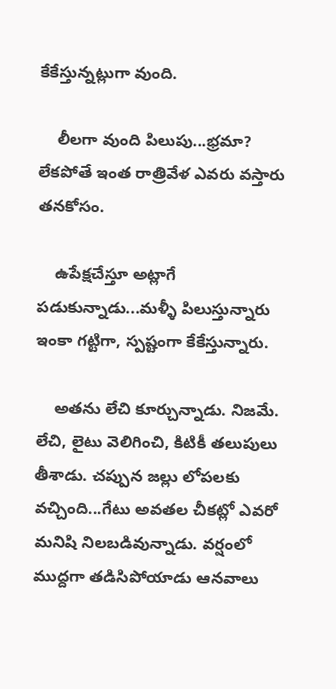కేకేస్తున్నట్లుగా వుంది.

    లీలగా వుంది పిలుపు...భ్రమా? లేకపోతే ఇంత రాత్రివేళ ఎవరు వస్తారు తనకోసం.

    ఉపేక్షచేస్తూ అట్లాగే పడుకున్నాడు...మళ్ళీ పిలుస్తున్నారు ఇంకా గట్టిగా, స్పష్టంగా కేకేస్తున్నారు.

    అతను లేచి కూర్చున్నాడు. నిజమే. లేచి, లైటు వెలిగించి, కిటికీ తలుపులు తీశాడు. చప్పున జల్లు లోపలకు వచ్చింది...గేటు అవతల చీకట్లో ఎవరో మనిషి నిలబడివున్నాడు. వర్షంలో ముద్దగా తడిసిపోయాడు ఆనవాలు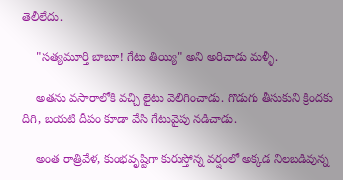తెలీలేదు.

    "సత్యమూర్తి బాబూ! గేటు తియ్యి" అని అరిచాడు మళ్ళీ.

    అతను వసారాలోకి వచ్చి లైటు వెలిగించాడు. గొడుగు తీసుకుని క్రిందకు దిగి, బయటి దీపం కూడా వేసి గేటువైపు నడిచాడు.

    అంత రాత్రివేళ, కుంభవృష్టిగా కురుస్తోన్న వర్షంలో అక్కడ నిలబడివున్న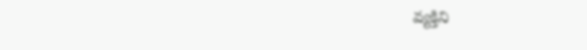వ్యక్తిని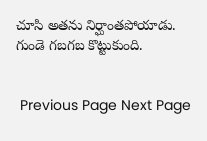చూసి అతను నిర్ఘాంతపోయాడు. గుండె గబగబ కొట్టుకుంది.


 Previous Page Next Page